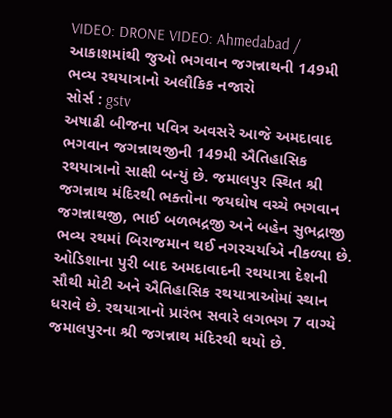VIDEO: DRONE VIDEO: Ahmedabad / આકાશમાંથી જુઓ ભગવાન જગન્નાથની 149મી ભવ્ય રથયાત્રાનો અલૌકિક નજારો
સોર્સ : gstv
અષાઢી બીજના પવિત્ર અવસરે આજે અમદાવાદ ભગવાન જગન્નાથજીની 149મી ઐતિહાસિક રથયાત્રાનો સાક્ષી બન્યું છે. જમાલપુર સ્થિત શ્રી જગન્નાથ મંદિરથી ભક્તોના જયઘોષ વચ્ચે ભગવાન જગન્નાથજી, ભાઈ બળભદ્રજી અને બહેન સુભદ્રાજી ભવ્ય રથમાં બિરાજમાન થઈ નગરચર્યાએ નીકળ્યા છે. ઓડિશાના પુરી બાદ અમદાવાદની રથયાત્રા દેશની સૌથી મોટી અને ઐતિહાસિક રથયાત્રાઓમાં સ્થાન ધરાવે છે. રથયાત્રાનો પ્રારંભ સવારે લગભગ 7 વાગ્યે જમાલપુરના શ્રી જગન્નાથ મંદિરથી થયો છે.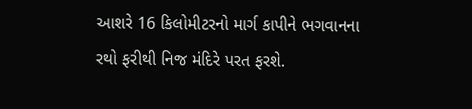આશરે 16 કિલોમીટરનો માર્ગ કાપીને ભગવાનના રથો ફરીથી નિજ મંદિરે પરત ફરશે.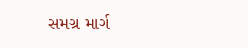સમગ્ર માર્ગ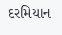દરમિયાન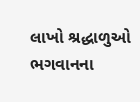લાખો શ્રદ્ધાળુઓ ભગવાનના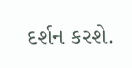દર્શન કરશે.